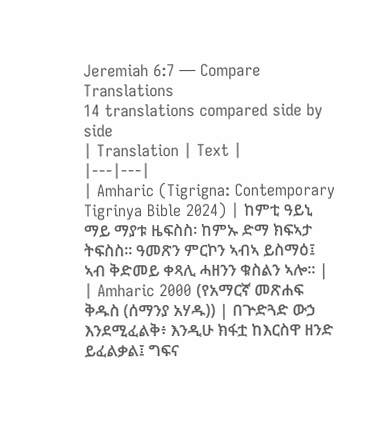Jeremiah 6:7 — Compare Translations
14 translations compared side by side
| Translation | Text |
|---|---|
| Amharic (Tigrigna: Contemporary Tigrinya Bible 2024) | ከምቲ ዓይኒ ማይ ማያቱ ዜፍስስ፡ ከምኡ ድማ ክፍኣታ ትፍስስ። ዓመጽን ምርኮን ኣብኣ ይስማዕ፤ ኣብ ቅድመይ ቀጻሊ ሓዘንን ቁስልን ኣሎ። |
| Amharic 2000 (የአማርኛ መጽሐፍ ቅዱስ (ሰማንያ አሃዱ)) | በጕድጓድ ውኃ እንደሚፈልቅ፥ እንዲሁ ክፋቷ ከእርስዋ ዘንድ ይፈልቃል፤ ግፍና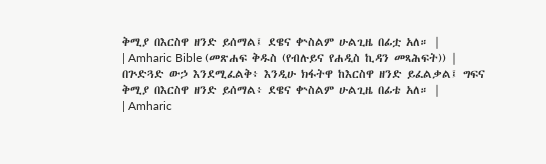ቅሚያ በእርስዋ ዘንድ ይሰማል፤ ደዌና ቍስልም ሁልጊዜ በፊቷ አለ። |
| Amharic Bible (መጽሐፍ ቅዱስ (የብሉይና የሐዲስ ኪዳን መጻሕፍት)) | በጕድጓድ ውኃ እንደሚፈልቅ፥ እንዲሁ ክፋትዋ ከእርስዋ ዘንድ ይፈልቃል፤ ግፍና ቅሚያ በእርስዋ ዘንድ ይሰማል፥ ደዌና ቍስልም ሁልጊዜ በፊቴ አለ። |
| Amharic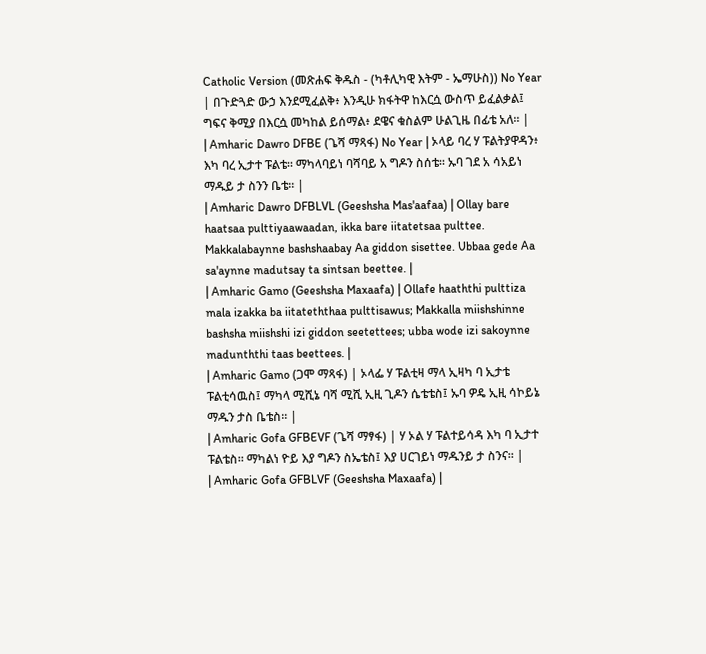Catholic Version (መጽሐፍ ቅዱስ - (ካቶሊካዊ እትም - ኤማሁስ)) No Year | በጉድጓድ ውኃ እንደሚፈልቅ፥ እንዲሁ ክፋትዋ ከእርሷ ውስጥ ይፈልቃል፤ ግፍና ቅሚያ በእርሷ መካከል ይሰማል፥ ደዌና ቁስልም ሁልጊዜ በፊቴ አለ። |
| Amharic Dawro DFBE (ጌሻ ማጻፋ) No Year | ኦላይ ባረ ሃ ፑልትያዋዳን፥ እካ ባረ ኢታተ ፑልቴ። ማካላባይነ ባሻባይ አ ግዶን ስሰቴ። ኡባ ገደ አ ሳአይነ ማዱይ ታ ስንን ቤቴ። |
| Amharic Dawro DFBLVL (Geeshsha Mas'aafaa) | Ollay bare haatsaa pulttiyaawaadan, ikka bare iitatetsaa pulttee. Makkalabaynne bashshaabay Aa giddon sisettee. Ubbaa gede Aa sa'aynne madutsay ta sintsan beettee. |
| Amharic Gamo (Geeshsha Maxaafa) | Ollafe haaththi pulttiza mala izakka ba iitateththaa pulttisawus; Makkalla miishshinne bashsha miishshi izi giddon seetettees; ubba wode izi sakoynne madunththi taas beettees. |
| Amharic Gamo (ጋሞ ማጻፋ) | ኦላፌ ሃ ፑልቲዛ ማላ ኢዛካ ባ ኢታቴ ፑልቲሳዉስ፤ ማካላ ሚሺኔ ባሻ ሚሺ ኢዚ ጊዶን ሴቴቴስ፤ ኡባ ዎዴ ኢዚ ሳኮይኔ ማዱን ታስ ቤቴስ። |
| Amharic Gofa GFBEVF (ጌሻ ማፃፋ) | ሃ ኦል ሃ ፑልተይሳዳ እካ ባ ኢታተ ፑልቴስ። ማካልነ ዮይ እያ ግዶን ስኤቴስ፤ እያ ሀርገይነ ማዱንይ ታ ስንና። |
| Amharic Gofa GFBLVF (Geeshsha Maxaafa) |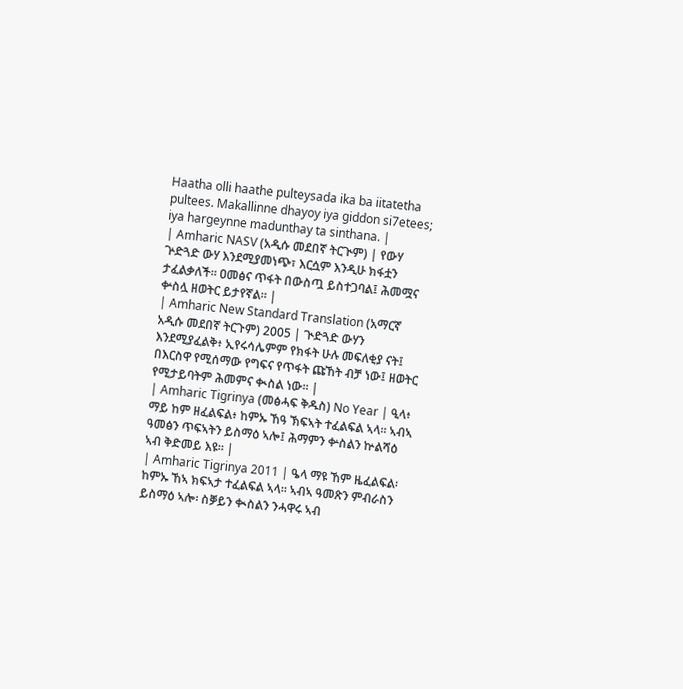Haatha olli haathe pulteysada ika ba iitatetha pultees. Makallinne dhayoy iya giddon si7etees; iya hargeynne madunthay ta sinthana. |
| Amharic NASV (አዲሱ መደበኛ ትርጒም) | የውሃ ጕድጓድ ውሃ እንደሚያመነጭ፣ እርሷም እንዲሁ ክፋቷን ታፈልቃለች። ዐመፅና ጥፋት በውስጧ ይስተጋባል፤ ሕመሟና ቍስሏ ዘወትር ይታየኛል። |
| Amharic New Standard Translation (አማርኛ አዲሱ መደበኛ ትርጉም) 2005 | ጒድጓድ ውሃን እንደሚያፈልቅ፥ ኢየሩሳሌምም የክፋት ሁሉ መፍለቂያ ናት፤ በእርስዋ የሚሰማው የግፍና የጥፋት ጩኸት ብቻ ነው፤ ዘወትር የሚታይባትም ሕመምና ቊስል ነው። |
| Amharic Tigrinya (መፅሓፍ ቅዱስ) No Year | ዒላ፥ ማይ ከም ዘፈልፍል፥ ከምኡ ኸዓ ኽፍኣት ተፈልፍል ኣላ። ኣብኣ ዓመፅን ጥፍኣትን ይስማዕ ኣሎ፤ ሕማምን ቍስልን ኵልሻዕ ኣብ ቅድመይ እዩ። |
| Amharic Tigrinya 2011 | ዔላ ማዩ ኸም ዜፈልፍል፡ ከምኡ ኸኣ ክፍኣታ ተፈልፍል ኣላ። ኣብኣ ዓመጽን ምብራስን ይስማዕ ኣሎ፡ ስቓይን ቊስልን ንሓዋሩ ኣብ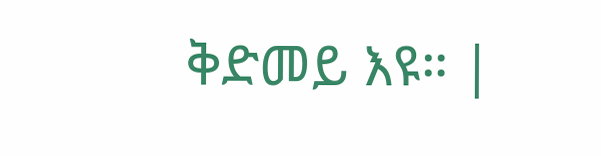ቅድመይ እዩ። |